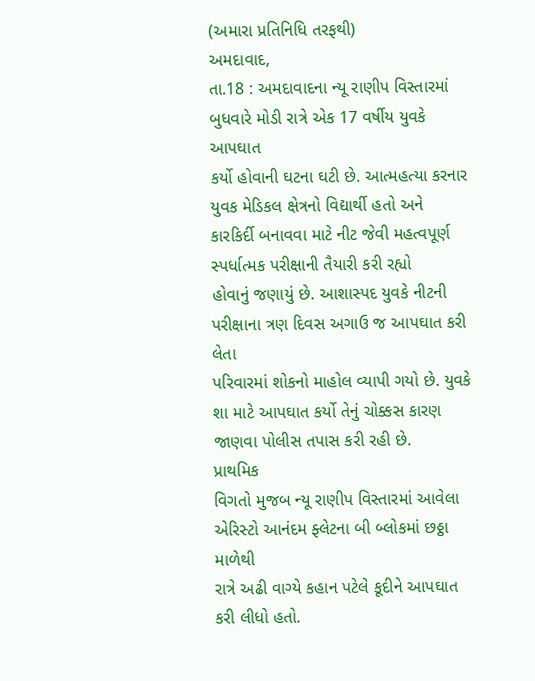(અમારા પ્રતિનિધિ તરફથી)
અમદાવાદ,
તા.18 : અમદાવાદના ન્યૂ રાણીપ વિસ્તારમાં બુધવારે મોડી રાત્રે એક 17 વર્ષીય યુવકે આપઘાત
કર્યો હોવાની ઘટના ઘટી છે. આત્મહત્યા કરનાર યુવક મેડિકલ ક્ષેત્રનો વિદ્યાર્થી હતો અને
કારકિર્દી બનાવવા માટે નીટ જેવી મહત્વપૂર્ણ સ્પર્ધાત્મક પરીક્ષાની તૈયારી કરી રહ્યો
હોવાનું જણાયું છે. આશાસ્પદ યુવકે નીટની પરીક્ષાના ત્રણ દિવસ અગાઉ જ આપઘાત કરી લેતા
પરિવારમાં શોકનો માહોલ વ્યાપી ગયો છે. યુવકે શા માટે આપઘાત કર્યો તેનું ચોક્કસ કારણ
જાણવા પોલીસ તપાસ કરી રહી છે.
પ્રાથમિક
વિગતો મુજબ ન્યૂ રાણીપ વિસ્તારમાં આવેલા એરિસ્ટો આનંદમ ફ્લેટના બી બ્લોકમાં છઠ્ઠા માળેથી
રાત્રે અઢી વાગ્યે કહાન પટેલે કૂદીને આપઘાત કરી લીધો હતો.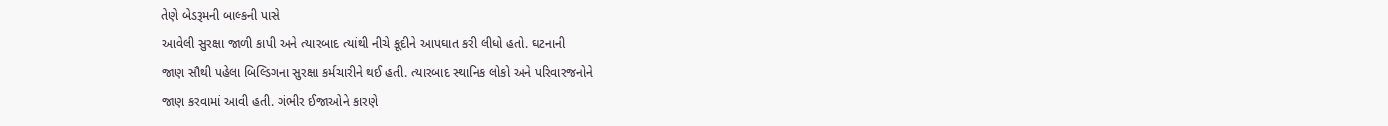તેણે બેડરૂમની બાલ્કની પાસે
આવેલી સુરક્ષા જાળી કાપી અને ત્યારબાદ ત્યાંથી નીચે કૂદીને આપઘાત કરી લીધો હતો. ઘટનાની
જાણ સૌથી પહેલા બિલ્ડિગના સુરક્ષા કર્મચારીને થઈ હતી. ત્યારબાદ સ્થાનિક લોકો અને પરિવારજનોને
જાણ કરવામાં આવી હતી. ગંભીર ઈજાઓને કારણે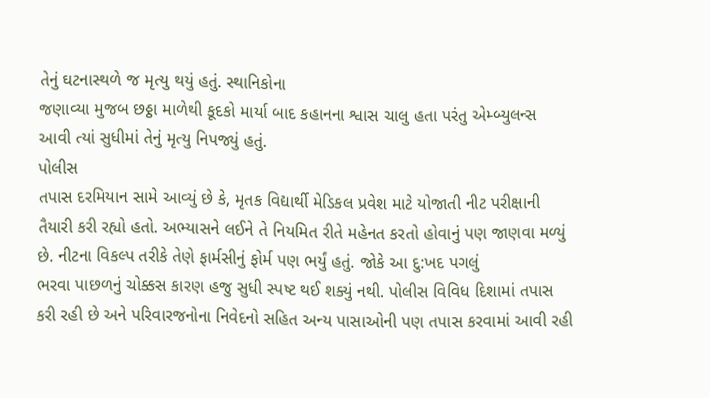તેનું ઘટનાસ્થળે જ મૃત્યુ થયું હતું. સ્થાનિકોના
જણાવ્યા મુજબ છઠ્ઠા માળેથી કૂદકો માર્યા બાદ કહાનના શ્વાસ ચાલુ હતા પરંતુ એમ્બ્યુલન્સ
આવી ત્યાં સુધીમાં તેનું મૃત્યુ નિપજ્યું હતું.
પોલીસ
તપાસ દરમિયાન સામે આવ્યું છે કે, મૃતક વિદ્યાર્થી મેડિકલ પ્રવેશ માટે યોજાતી નીટ પરીક્ષાની
તૈયારી કરી રહ્યો હતો. અભ્યાસને લઈને તે નિયમિત રીતે મહેનત કરતો હોવાનું પણ જાણવા મળ્યું
છે. નીટના વિકલ્પ તરીકે તેણે ફાર્મસીનું ફોર્મ પણ ભર્યું હતું. જોકે આ દુ:ખદ પગલું
ભરવા પાછળનું ચોક્કસ કારણ હજુ સુધી સ્પષ્ટ થઈ શક્યું નથી. પોલીસ વિવિધ દિશામાં તપાસ
કરી રહી છે અને પરિવારજનોના નિવેદનો સહિત અન્ય પાસાઓની પણ તપાસ કરવામાં આવી રહી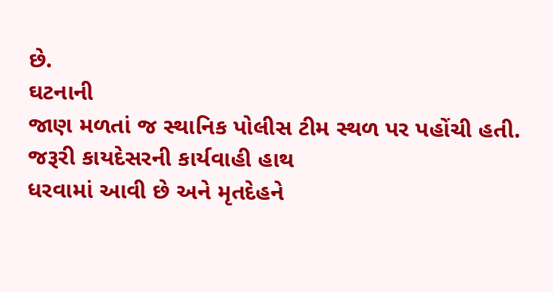છે.
ઘટનાની
જાણ મળતાં જ સ્થાનિક પોલીસ ટીમ સ્થળ પર પહોંચી હતી. જરૂરી કાયદેસરની કાર્યવાહી હાથ
ધરવામાં આવી છે અને મૃતદેહને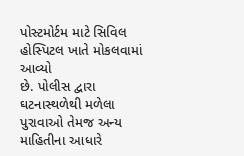પોસ્ટમોર્ટમ માટે સિવિલ હોસ્પિટલ ખાતે મોકલવામાં આવ્યો
છે. પોલીસ દ્વારા ઘટનાસ્થળેથી મળેલા પુરાવાઓ તેમજ અન્ય માહિતીના આધારે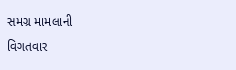સમગ્ર મામલાની
વિગતવાર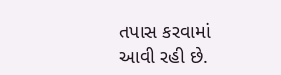તપાસ કરવામાં આવી રહી છે.